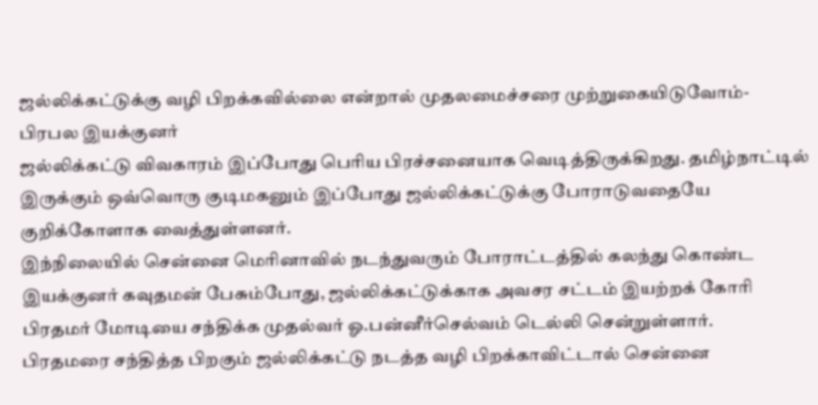ஜல்லிக்கட்டுக்கு வழி பிறக்கவில்லை என்றால் முதலமைச்சரை முற்றுகையிடுவோம்- பிரபல இயக்குனர்
ஜல்லிக்கட்டு விவகாரம் இப்போது பெரிய பிரச்சனையாக வெடித்திருக்கிறது. தமிழ்நாட்டில் இருக்கும் ஒவ்வொரு குடிமகனும் இப்போது ஜல்லிக்கட்டுக்கு போராடுவதையே குறிக்கோளாக வைத்துள்ளனர்.
இந்நிலையில் சென்னை மெரினாவில் நடந்துவரும் போராட்டத்தில் கலந்து கொண்ட இயக்குனர் கவுதமன் பேசும்போது, ஜல்லிக்கட்டுக்காக அவசர சட்டம் இயற்றக் கோரி பிரதமர் மோடியை சந்திக்க முதல்வர் ஓ.பன்னீர்செல்வம் டெல்லி சென்றுள்ளார்.
பிரதமரை சந்தித்த பிறகும் ஜல்லிக்கட்டு நடத்த வழி பிறக்காவிட்டால் சென்னை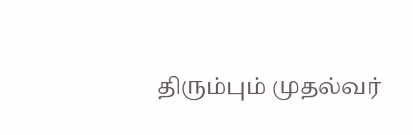திரும்பும் முதல்வர்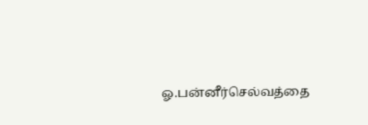ஓ.பன்னீர்செல்வத்தை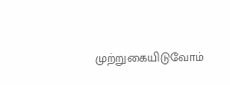முற்றுகையிடுவோம்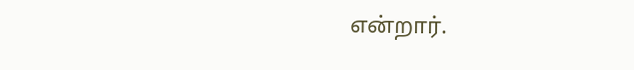என்றார்.